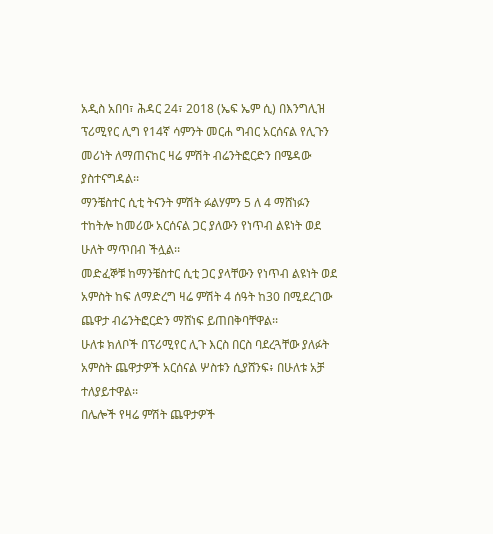አዲስ አበባ፣ ሕዳር 24፣ 2018 (ኤፍ ኤም ሲ) በእንግሊዝ ፕሪሚየር ሊግ የ14ኛ ሳምንት መርሐ ግብር አርሰናል የሊጉን መሪነት ለማጠናከር ዛሬ ምሽት ብሬንትፎርድን በሜዳው ያስተናግዳል፡፡
ማንቼስተር ሲቲ ትናንት ምሽት ፉልሃምን 5 ለ 4 ማሸነፉን ተከትሎ ከመሪው አርሰናል ጋር ያለውን የነጥብ ልዩነት ወደ ሁለት ማጥበብ ችሏል፡፡
መድፈኞቹ ከማንቼስተር ሲቲ ጋር ያላቸውን የነጥብ ልዩነት ወደ አምስት ከፍ ለማድረግ ዛሬ ምሽት 4 ሰዓት ከ30 በሚደረገው ጨዋታ ብሬንትፎርድን ማሸነፍ ይጠበቅባቸዋል፡፡
ሁለቱ ክለቦች በፕሪሚየር ሊጉ እርስ በርስ ባደረጓቸው ያለፉት አምስት ጨዋታዎች አርሰናል ሦስቱን ሲያሸንፍ፥ በሁለቱ አቻ ተለያይተዋል፡፡
በሌሎች የዛሬ ምሽት ጨዋታዎች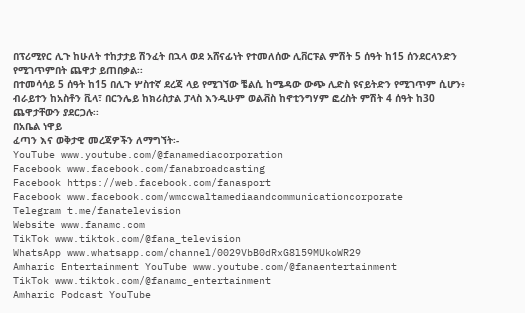በፕሪሚየር ሊጉ ከሁለት ተከታታይ ሽንፈት በኋላ ወደ አሸናፊነት የተመለሰው ሊቨርፑል ምሽት 5 ሰዓት ከ15 ሰንደርላንድን የሚገጥምበት ጨዋታ ይጠበቃል፡፡
በተመሳሳይ 5 ሰዓት ከ15 በሊጉ ሦስተኛ ደረጃ ላይ የሚገኘው ቼልሲ ከሜዳው ውጭ ሊድስ ዩናይትድን የሚገጥም ሲሆን፥ ብራይተን ከአስቶን ቪላ፣ በርንሌይ ከክሪስታል ፓላስ እንዲሁም ወልቭስ ከኖቲንግሃም ፎረስት ምሽት 4 ሰዓት ከ30 ጨዋታቸውን ያደርጋሉ፡፡
በአቤል ነዋይ
ፈጣን እና ወቅታዊ መረጃዎችን ለማግኘት፡-
YouTube www.youtube.com/@fanamediacorporation
Facebook www.facebook.com/fanabroadcasting
Facebook https://web.facebook.com/fanasport
Facebook www.facebook.com/wmccwaltamediaandcommunicationcorporate
Telegram t.me/fanatelevision
Website www.fanamc.com
TikTok www.tiktok.com/@fana_television
WhatsApp www.whatsapp.com/channel/0029VbB0dRxG8l59MUkoWR29
Amharic Entertainment YouTube www.youtube.com/@fanaentertainment
TikTok www.tiktok.com/@fanamc_entertainment
Amharic Podcast YouTube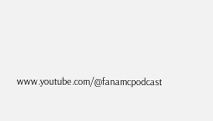www.youtube.com/@fanamcpodcast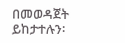በመወዳጀት ይከታተሉን፡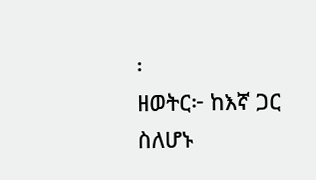፡
ዘወትር፦ ከእኛ ጋር ስለሆኑ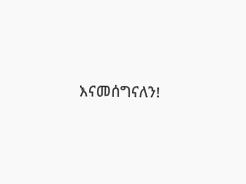እናመሰግናለን!